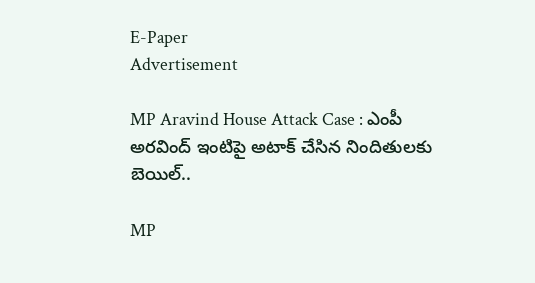E-Paper
Advertisement

MP Aravind House Attack Case : ఎంపీ అరవింద్ ఇంటిపై అటాక్ చేసిన నిందితులకు బెయిల్..

MP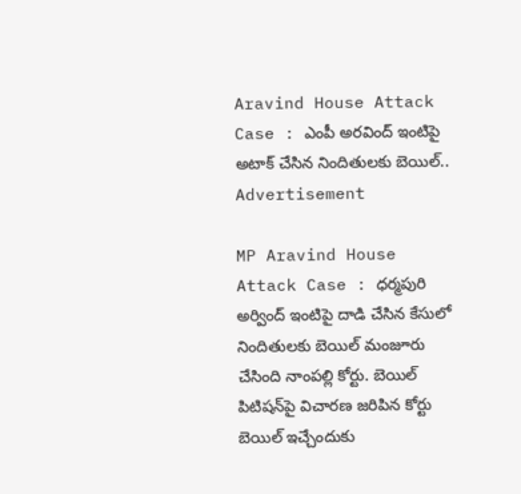Aravind House Attack Case : ఎంపీ అరవింద్ ఇంటిపై అటాక్ చేసిన నిందితులకు బెయిల్..
Advertisement

MP Aravind House Attack Case : ధర్మపురి అర్వింద్ ఇంటిపై దాడి చేసిన కేసులో నిందితులకు బెయిల్ మంజూరు చేసింది నాంపల్లి కోర్టు. బెయిల్ పిటిషన్‌పై విచారణ జరిపిన కోర్టు బెయిల్ ఇచ్చేందుకు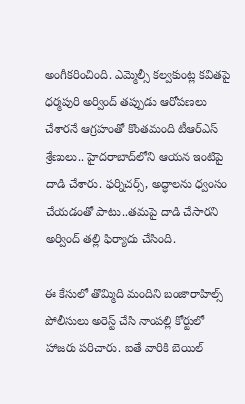అంగీకరించింది. ఎమ్మెల్సీ కల్వకుంట్ల కవితపై ధర్మపురి అర్వింద్ తప్పుడు ఆరోపణలు చేశారనే ఆగ్రహంతో కొంతమంది టీఆర్ఎస్ శ్రేణులు.. హైదరాబాద్‌లోని ఆయన ఇంటిపై దాడి చేశారు. ఫర్నిచర్స్, అద్ధాలను ధ్వంసం చేయడంతో పాటు..తమపై దాడి చేసారని అర్వింద్ తల్లి ఫిర్యాదు చేసింది.

ఈ కేసులో తొమ్మిది మందిని బంజారాహిల్స్ పోలీసులు అరెస్ట్ చేసి నాంపల్లి కోర్టులో హాజరు పరిచారు. ఐతే వారికి బెయిల్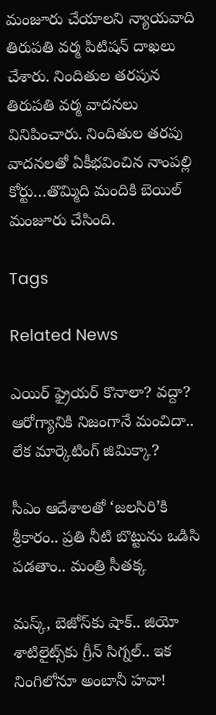మంజూరు చేయాలని న్యాయవాది తిరుపతి వర్మ పిటిషన్ దాఖలు చేశారు. నిందితుల తరపున తిరుపతి వర్మ వాదనలు వినిపించారు. నిందితుల తరపు వాదనలతో ఏకీభవించిన నాంపల్లి కోర్టు…తొమ్మిది మందికి బెయిల్ మంజూరు చేసింది.

Tags

Related News

ఎయిర్ ఫ్రైయర్ కొనాలా? వద్దా? ఆరోగ్యానికి నిజంగానే మంచిదా.. లేక మార్కెటింగ్ జిమిక్కా?

సీఎం ఆదేశాలతో ‘జలసిరి’కి శ్రీకారం.. ప్రతి నీటి బొట్టును ఒడిసి పడతాం.. మంత్రి సీతక్క

మస్క్, బెజోస్‌కు షాక్.. జియో శాటిలైట్స్‌కు గ్రీన్ సిగ్నల్.. ఇక నింగిలోనూ అంబానీ హవా!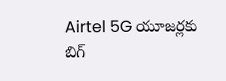Airtel 5G యూజర్లకు బిగ్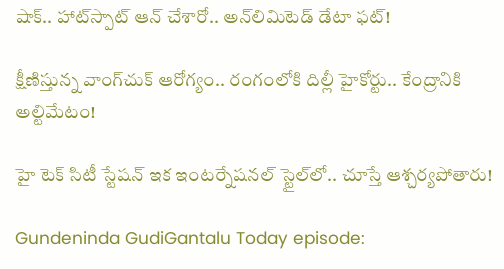షాక్.. హాట్‌స్పాట్ ఆన్ చేశారో.. అన్‌లిమిటెడ్ డేటా ఫట్!

క్షీణిస్తున్న వాంగ్‌చుక్ ఆరోగ్యం.. రంగంలోకి దిల్లీ హైకోర్టు.. కేంద్రానికి అల్టిమేటం!

హై టెక్ సిటీ స్టేషన్ ఇక ఇంటర్నేషనల్ స్టైల్‌లో.. చూస్తే ఆశ్చర్యపోతారు!

Gundeninda GudiGantalu Today episode: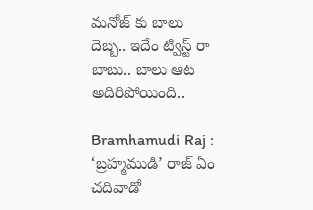మనోజ్ కు బాలు దెబ్బ.. ఇదేం ట్విస్ట్ రా బాబు.. బాలు ఆట అదిరిపోయింది..

Bramhamudi Raj : ‘బ్రహ్మముడి’ రాజ్ ఏం చదివాడో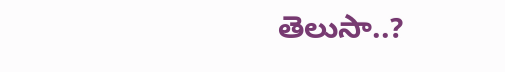తెలుసా..?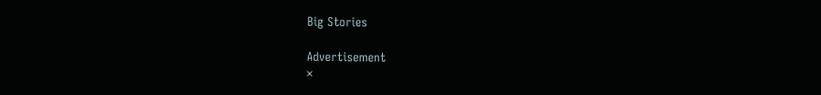Big Stories

Advertisement
×